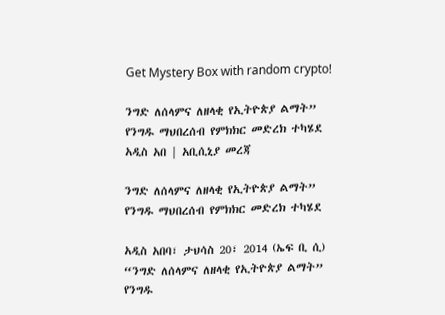Get Mystery Box with random crypto!

ንግድ ለሰላምና ለዘላቂ የኢትዮጵያ ልማት” የንግዱ ማህበረሰብ የምክክር መድረክ ተካሄደ አዲስ አበ | አቢሲኒያ መረጃ

ንግድ ለሰላምና ለዘላቂ የኢትዮጵያ ልማት” የንግዱ ማህበረሰብ የምክክር መድረክ ተካሄደ

አዲስ አበባ፣ ታህሳስ 20፣ 2014 (ኤፍ ቢ ሲ) “ንግድ ለሰላምና ለዘላቂ የኢትዮጵያ ልማት” የንግዱ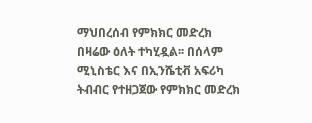ማህበረሰብ የምክክር መድረክ በዛሬው ዕለት ተካሂዷል፡፡ በሰላም ሚኒስቴር እና በኢንሼቲቭ አፍሪካ ትብብር የተዘጋጀው የምክክር መድረክ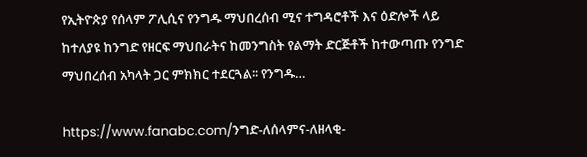የኢትዮጵያ የሰላም ፖሊሲና የንግዱ ማህበረሰብ ሚና ተግዳሮቶች እና ዕድሎች ላይ ከተለያዩ ከንግድ የዘርፍ ማህበራትና ከመንግስት የልማት ድርጅቶች ከተውጣጡ የንግድ ማህበረሰብ አካላት ጋር ምክክር ተደርጓል፡፡ የንግዱ…

https://www.fanabc.com/ንግድ-ለሰላምና-ለዘላቂ-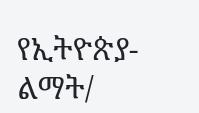የኢትዮጵያ-ልማት/